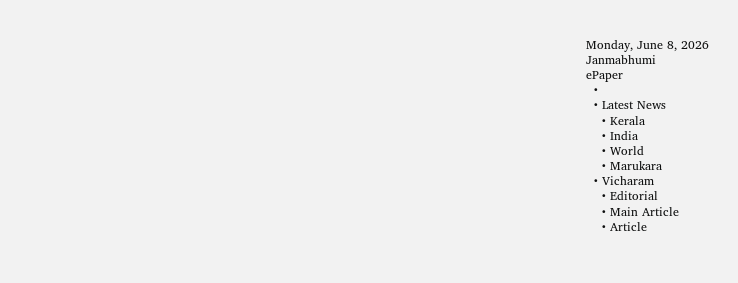Monday, June 8, 2026
Janmabhumi
ePaper
  •
  • Latest News
    • Kerala
    • India
    • World
    • Marukara
  • Vicharam
    • Editorial
    • Main Article
    • Article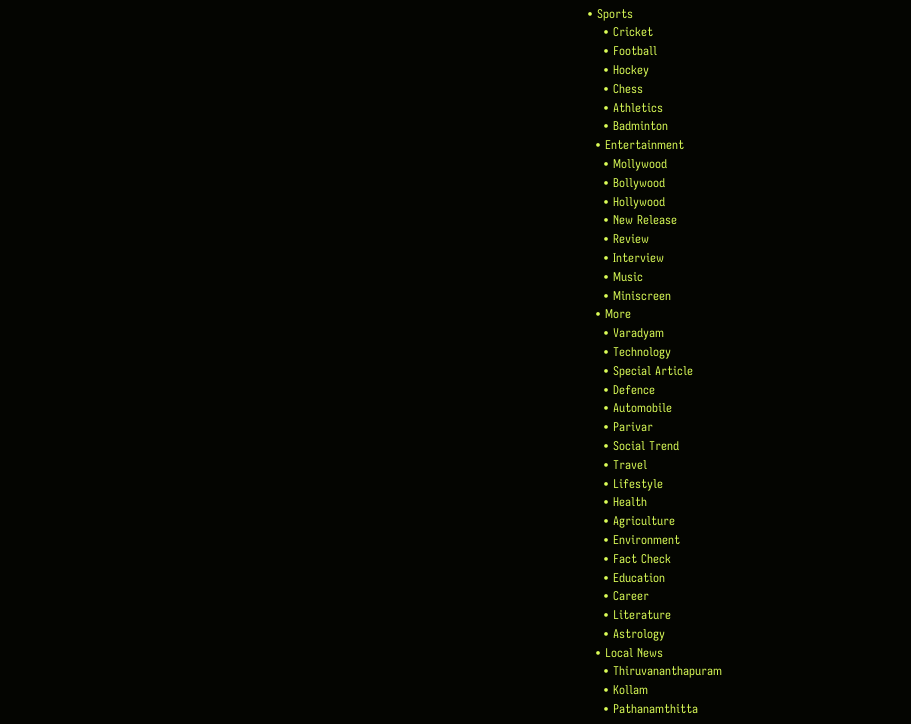• Sports
    • Cricket
    • Football
    • Hockey
    • Chess
    • Athletics
    • Badminton
  • Entertainment
    • Mollywood
    • Bollywood
    • Hollywood
    • New Release
    • Review
    • Interview
    • Music
    • Miniscreen
  • More
    • Varadyam
    • Technology
    • Special Article
    • Defence
    • Automobile
    • Parivar
    • Social Trend
    • Travel
    • Lifestyle
    • Health
    • Agriculture
    • Environment
    • Fact Check
    • Education
    • Career
    • Literature
    • Astrology
  • Local News
    • Thiruvananthapuram
    • Kollam
    • Pathanamthitta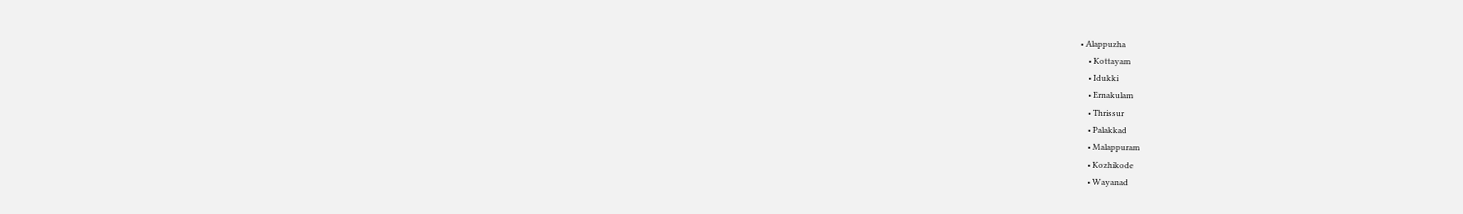• Alappuzha
    • Kottayam
    • Idukki
    • Ernakulam
    • Thrissur
    • Palakkad
    • Malappuram
    • Kozhikode
    • Wayanad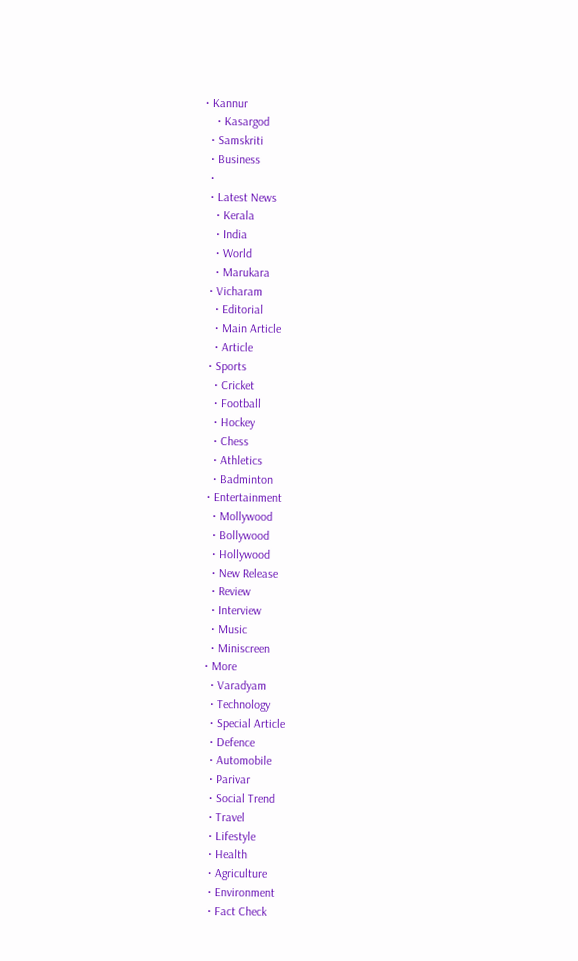• Kannur
    • Kasargod
  • Samskriti
  • Business
  •
  • Latest News
    • Kerala
    • India
    • World
    • Marukara
  • Vicharam
    • Editorial
    • Main Article
    • Article
  • Sports
    • Cricket
    • Football
    • Hockey
    • Chess
    • Athletics
    • Badminton
  • Entertainment
    • Mollywood
    • Bollywood
    • Hollywood
    • New Release
    • Review
    • Interview
    • Music
    • Miniscreen
  • More
    • Varadyam
    • Technology
    • Special Article
    • Defence
    • Automobile
    • Parivar
    • Social Trend
    • Travel
    • Lifestyle
    • Health
    • Agriculture
    • Environment
    • Fact Check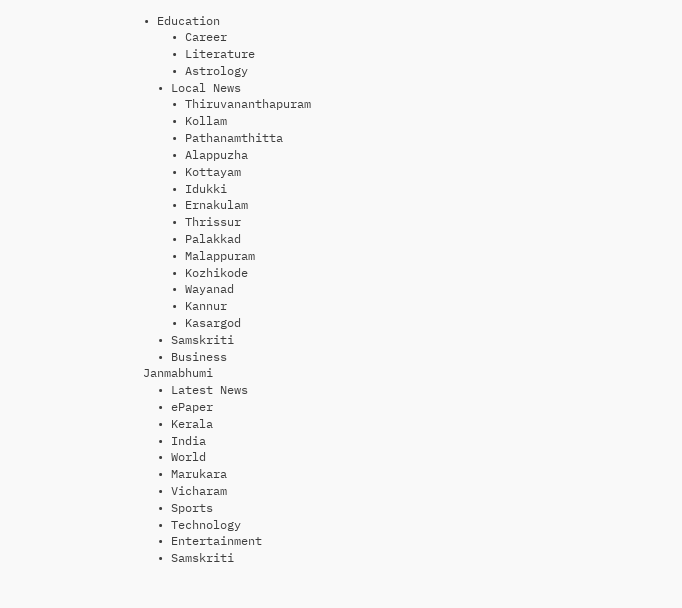• Education
    • Career
    • Literature
    • Astrology
  • Local News
    • Thiruvananthapuram
    • Kollam
    • Pathanamthitta
    • Alappuzha
    • Kottayam
    • Idukki
    • Ernakulam
    • Thrissur
    • Palakkad
    • Malappuram
    • Kozhikode
    • Wayanad
    • Kannur
    • Kasargod
  • Samskriti
  • Business
Janmabhumi
  • Latest News
  • ePaper
  • Kerala
  • India
  • World
  • Marukara
  • Vicharam
  • Sports
  • Technology
  • Entertainment
  • Samskriti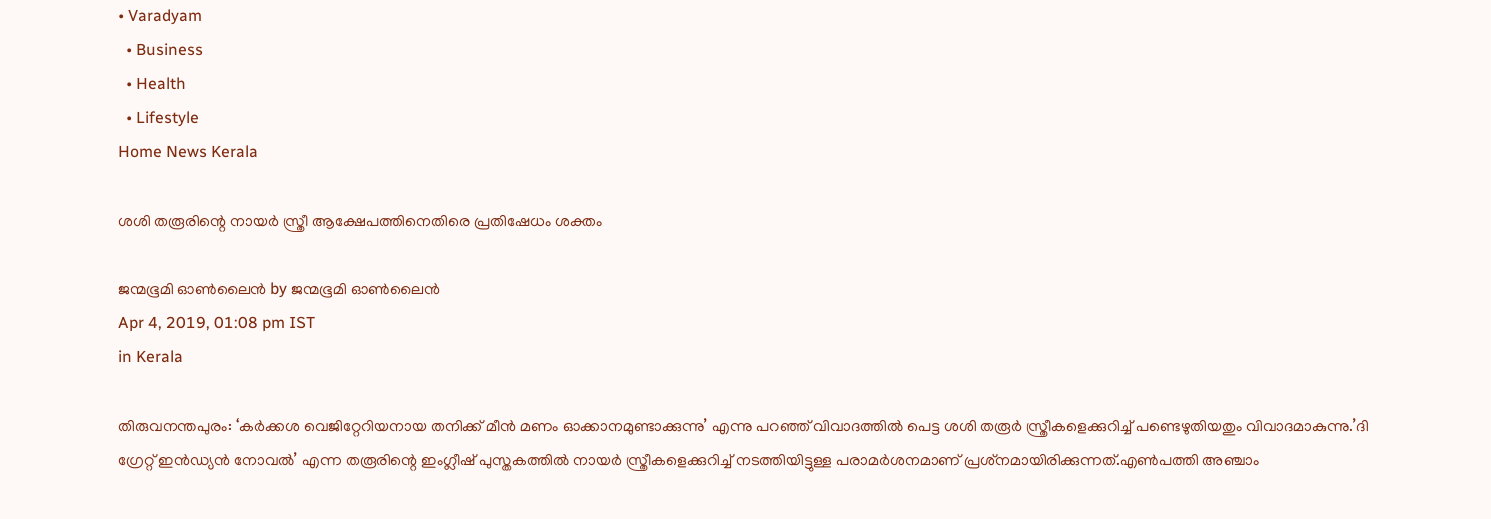• Varadyam
  • Business
  • Health
  • Lifestyle
Home News Kerala

ശശി തരൂരിന്റെ നായര്‍ സ്ത്രീ ആക്ഷേപത്തിനെതിരെ പ്രതിഷേധം ശക്തം

ജന്മഭൂമി ഓണ്‍ലൈന്‍ by ജന്മഭൂമി ഓണ്‍ലൈന്‍
Apr 4, 2019, 01:08 pm IST
in Kerala

തിരുവനന്തപുരം: ‘കര്‍ക്കശ വെജിറ്റേറിയനായ തനിക്ക് മീന്‍ മണം ഓക്കാനമുണ്ടാക്കുന്നു’ എന്നു പറഞ്ഞ് വിവാദത്തില്‍ പെട്ട ശശി തരൂര്‍ സ്ത്രീകളെക്കുറിച്ച് പണ്ടെഴുതിയതും വിവാദമാകുന്നു.’ദി ഗ്രേറ്റ് ഇന്‍ഡ്യന്‍ നോവല്‍’ എന്ന തരൂരിന്റെ ഇംഗ്ലീഷ് പുസ്തകത്തില്‍ നായര്‍ സ്ത്രീകളെക്കുറിച്ച് നടത്തിയിട്ടുള്ള പരാമര്‍ശനമാണ് പ്രശ്‌നമായിരിക്കുന്നത്.എണ്‍പത്തി അഞ്ചാം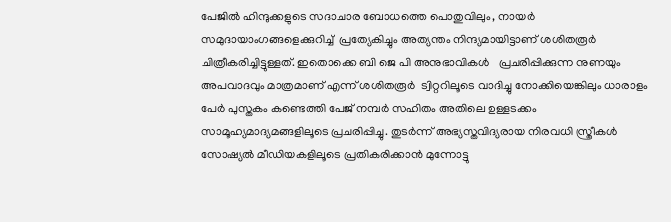പേജില്‍ ഹിന്ദുക്കളുടെ സദാചാര ബോധത്തെ പൊതുവിലും, നായര്‍ സമുദായാംഗങ്ങളെക്കുറിച്ച്  പ്രത്യേകിച്ചും അത്യന്തം നിന്ദ്യമായിട്ടാണ് ശശിതരൂര്‍ ചിത്രീകരിച്ചിട്ടുള്ളത്. ഇതൊക്കെ ബി ജെ പി അനുഭാവികള്‍   പ്രചരിപ്പിക്കുന്ന നുണയും അപവാദവും മാത്രമാണ് എന്ന് ശശിതരൂര്‍  ട്വിറ്ററിലൂടെ വാദിച്ചു നോക്കിയെങ്കിലും ധാരാളം പേര്‍ പുസ്തകം കണ്ടെത്തി പേജ് നമ്പര്‍ സഹിതം അതിലെ ഉള്ളടക്കം സാമൂഹ്യമാദ്യമങ്ങളിലൂടെ പ്രചരിപ്പിച്ചു. തുടര്‍ന്ന് അഭ്യസ്തവിദ്യരായ നിരവധി സ്ത്രീകള്‍  സോഷ്യല്‍ മീഡിയകളിലൂടെ പ്രതികരിക്കാന്‍ മുന്നോട്ടു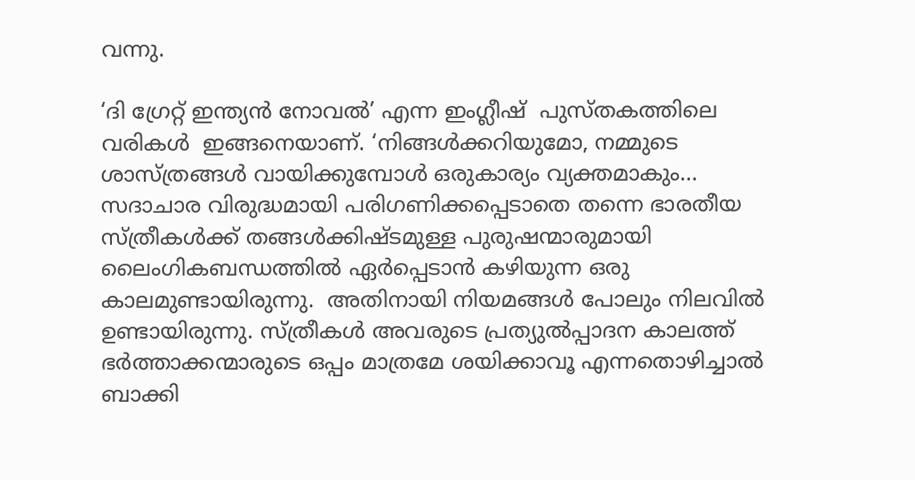വന്നു.

‘ദി ഗ്രേറ്റ് ഇന്ത്യന്‍ നോവല്‍’ എന്ന ഇംഗ്ലീഷ്  പുസ്തകത്തിലെ വരികള്‍  ഇങ്ങനെയാണ്. ‘നിങ്ങള്‍ക്കറിയുമോ, നമ്മുടെ ശാസ്ത്രങ്ങള്‍ വായിക്കുമ്പോള്‍ ഒരുകാര്യം വ്യക്തമാകും… സദാചാര വിരുദ്ധമായി പരിഗണിക്കപ്പെടാതെ തന്നെ ഭാരതീയ സ്ത്രീകള്‍ക്ക് തങ്ങള്‍ക്കിഷ്ടമുള്ള പുരുഷന്മാരുമായി ലൈംഗികബന്ധത്തില്‍ ഏര്‍പ്പെടാന്‍ കഴിയുന്ന ഒരു കാലമുണ്ടായിരുന്നു.  അതിനായി നിയമങ്ങള്‍ പോലും നിലവില്‍ ഉണ്ടായിരുന്നു. സ്ത്രീകള്‍ അവരുടെ പ്രത്യുല്‍പ്പാദന കാലത്ത് ഭര്‍ത്താക്കന്മാരുടെ ഒപ്പം മാത്രമേ ശയിക്കാവൂ എന്നതൊഴിച്ചാല്‍ ബാക്കി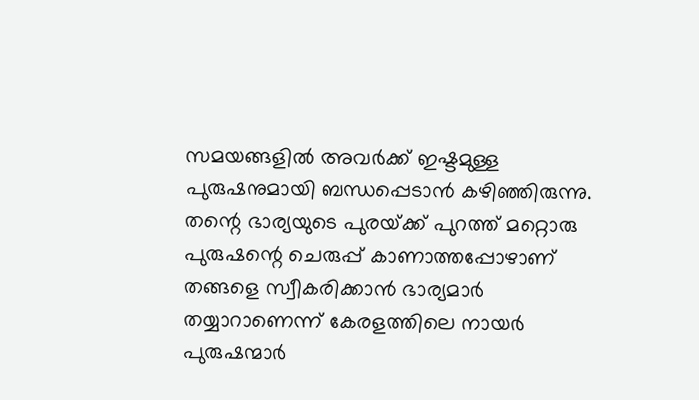സമയങ്ങളില്‍ അവര്‍ക്ക് ഇഷ്ടമുള്ള പുരുഷനുമായി ബന്ധപ്പെടാന്‍ കഴിഞ്ഞിരുന്നു. തന്റെ ഭാര്യയുടെ പുരയ്‌ക്ക് പുറത്ത് മറ്റൊരു പുരുഷന്റെ ചെരുപ്പ് കാണാത്തപ്പോഴാണ് തങ്ങളെ സ്വീകരിക്കാന്‍ ഭാര്യമാര്‍ തയ്യാറാണെന്ന് കേരളത്തിലെ നായര്‍ പുരുഷന്മാര്‍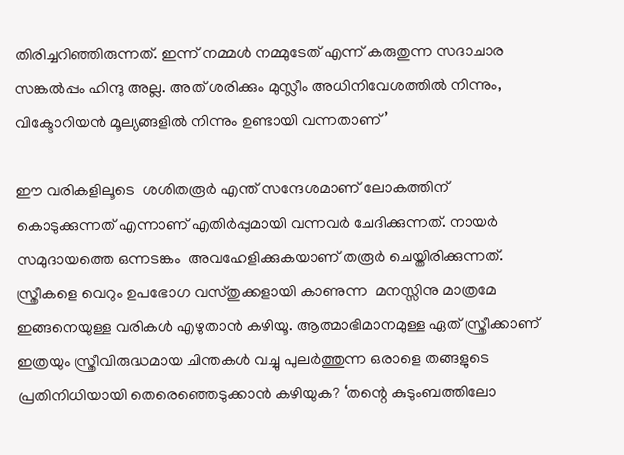തിരിച്ചറിഞ്ഞിരുന്നത്. ഇന്ന് നമ്മള്‍ നമ്മുടേത് എന്ന് കരുതുന്ന സദാചാര സങ്കല്‍പ്പം ഹിന്ദു അല്ല. അത് ശരിക്കും മുസ്ലീം അധിനിവേശത്തില്‍ നിന്നും, വിക്ടോറിയന്‍ മൂല്യങ്ങളില്‍ നിന്നും ഉണ്ടായി വന്നതാണ്’

ഈ വരികളിലൂടെ  ശശിതരൂര്‍ എന്ത് സന്ദേശമാണ് ലോകത്തിന് കൊടുക്കുന്നത് എന്നാണ് എതിര്‍പ്പുമായി വന്നവര്‍ ചേദിക്കുന്നത്. നായര്‍ സമുദായത്തെ ഒന്നടങ്കം  അവഹേളിക്കുകയാണ് തരൂര്‍ ചെയ്തിരിക്കുന്നത്. സ്ത്രീകളെ വെറും ഉപഭോഗ വസ്തുക്കളായി കാണുന്ന  മനസ്സിനു മാത്രമേ ഇങ്ങനെയുള്ള വരികള്‍ എഴുതാന്‍ കഴിയൂ. ആത്മാഭിമാനമുള്ള ഏത് സ്ത്രീക്കാണ് ഇത്രയും സ്ത്രീവിരുദ്ധമായ ചിന്തകള്‍ വച്ചു പുലര്‍ത്തുന്ന ഒരാളെ തങ്ങളുടെ പ്രതിനിധിയായി തെരെഞ്ഞെടുക്കാന്‍ കഴിയുക? ‘തന്റെ കുടുംബത്തിലോ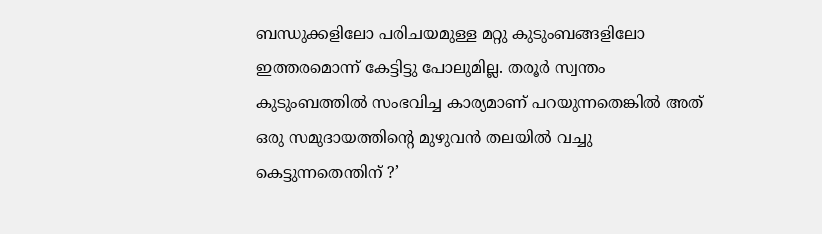ബന്ധുക്കളിലോ പരിചയമുള്ള മറ്റു കുടുംബങ്ങളിലോ ഇത്തരമൊന്ന് കേട്ടിട്ടു പോലുമില്ല. തരൂര്‍ സ്വന്തം കുടുംബത്തില്‍ സംഭവിച്ച കാര്യമാണ് പറയുന്നതെങ്കില്‍ അത് ഒരു സമുദായത്തിന്റെ മുഴുവന്‍ തലയില്‍ വച്ചു കെട്ടുന്നതെന്തിന് ?’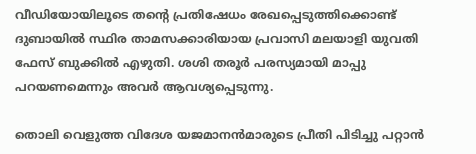വീഡിയോയിലൂടെ തന്റെ പ്രതിഷേധം രേഖപ്പെടുത്തിക്കൊണ്ട് ദുബായില്‍ സ്ഥിര താമസക്കാരിയായ പ്രവാസി മലയാളി യുവതി ഫേസ് ബുക്കില്‍ എഴുതി. ശശി തരൂര്‍ പരസ്യമായി മാപ്പു പറയണമെന്നും അവര്‍ ആവശ്യപ്പെടുന്നു.

തൊലി വെളുത്ത വിദേശ യജമാനന്‍മാരുടെ പ്രീതി പിടിച്ചു പറ്റാന്‍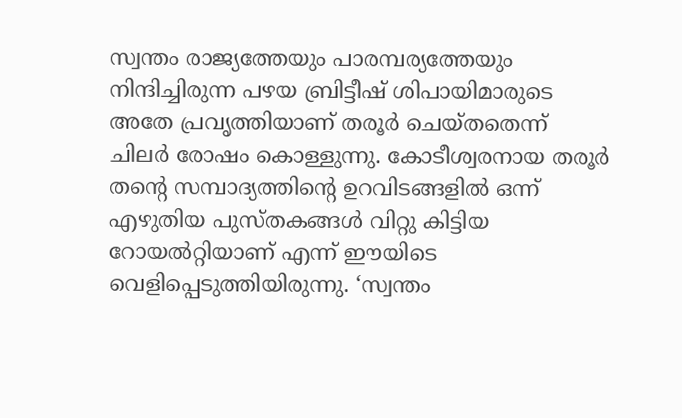സ്വന്തം രാജ്യത്തേയും പാരമ്പര്യത്തേയും  നിന്ദിച്ചിരുന്ന പഴയ ബ്രിട്ടീഷ് ശിപായിമാരുടെ അതേ പ്രവൃത്തിയാണ് തരൂര്‍ ചെയ്തതെന്ന് ചിലര്‍ രോഷം കൊള്ളുന്നു. കോടീശ്വരനായ തരൂര്‍ തന്റെ സമ്പാദ്യത്തിന്റെ ഉറവിടങ്ങളില്‍ ഒന്ന്  എഴുതിയ പുസ്തകങ്ങള്‍ വിറ്റു കിട്ടിയ റോയല്‍റ്റിയാണ് എന്ന് ഈയിടെ വെളിപ്പെടുത്തിയിരുന്നു. ‘സ്വന്തം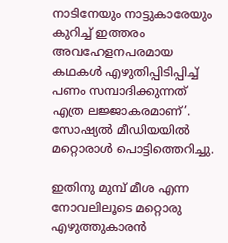നാടിനേയും നാട്ടുകാരേയും കുറിച്ച് ഇത്തരം  അവഹേളനപരമായ കഥകള്‍ എഴുതിപ്പിടിപ്പിച്ച്  പണം സമ്പാദിക്കുന്നത് എത്ര ലജ്ജാകരമാണ്’. സോഷ്യല്‍ മീഡിയയില്‍ മറ്റൊരാള്‍ പൊട്ടിത്തെറിച്ചു.

ഇതിനു മുമ്പ് മീശ എന്ന നോവലിലൂടെ മറ്റൊരു എഴുത്തുകാരന്‍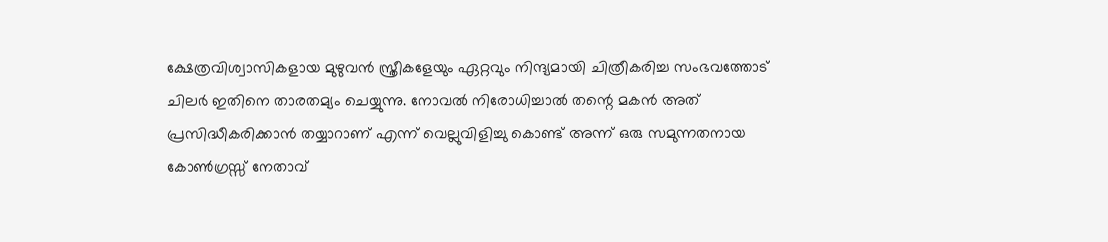ക്ഷേത്രവിശ്വാസികളായ മുഴുവന്‍ സ്ത്രീകളേയും ഏറ്റവും നിന്ദ്യമായി ചിത്രീകരിച്ച സംഭവത്തോട് ചിലര്‍ ഇതിനെ താരതമ്യം ചെയ്യുന്നു. നോവല്‍ നിരോധിച്ചാല്‍ തന്റെ മകന്‍ അത് പ്രസിദ്ധീകരിക്കാന്‍ തയ്യാറാണ് എന്ന് വെല്ലുവിളിച്ചു കൊണ്ട് അന്ന് ഒരു സമുന്നതനായ കോണ്‍ഗ്രസ്സ് നേതാവ്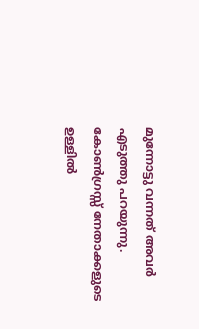മുന്നോട്ടു വന്നത് അവര്‍ എടുത്തു പറയുന്നു. കോണ്‍ഗ്രസ്സ് നേതാക്കളുടെ ഉള്ളില്‍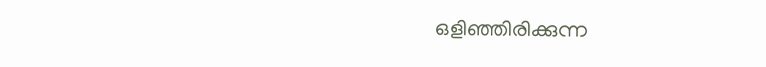ഒളിഞ്ഞിരിക്കുന്ന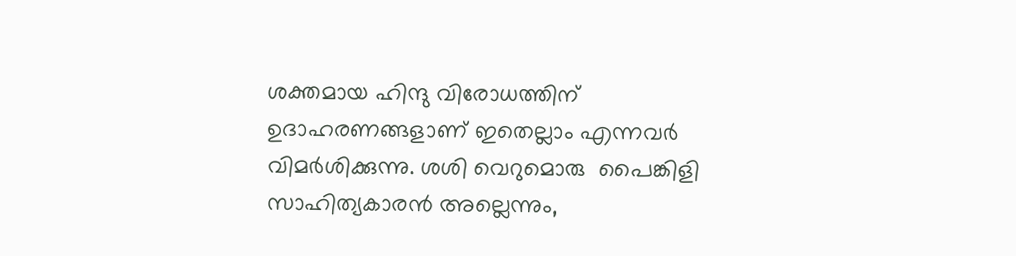ശക്തമായ ഹിന്ദു വിരോധത്തിന് ഉദാഹരണങ്ങളാണ് ഇതെല്ലാം എന്നവര്‍ വിമര്‍ശിക്കുന്നു. ശശി വെറുമൊരു  പൈങ്കിളി സാഹിത്യകാരന്‍ അല്ലെന്നും,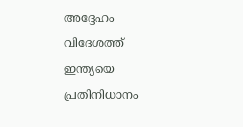അദ്ദേഹം വിദേശത്ത് ഇന്ത്യയെ പ്രതിനിധാനം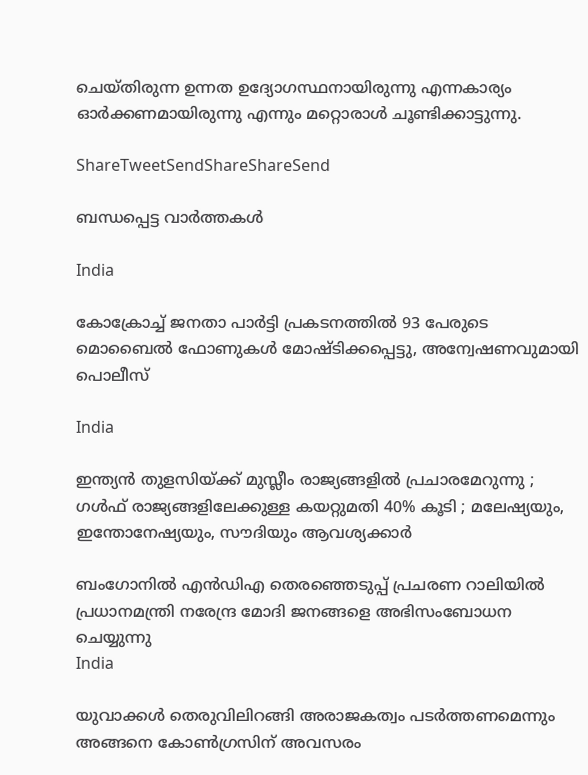ചെയ്തിരുന്ന ഉന്നത ഉദ്യോഗസ്ഥനായിരുന്നു എന്നകാര്യം ഓര്‍ക്കണമായിരുന്നു എന്നും മറ്റൊരാള്‍ ചൂണ്ടിക്കാട്ടുന്നു.

ShareTweetSendShareShareSend

ബന്ധപ്പെട്ട വാര്‍ത്തകള്‍

India

കോക്രോച്ച് ജനതാ പാര്‍ട്ടി പ്രകടനത്തില്‍ 93 പേരുടെ മൊബൈല്‍ ഫോണുകള്‍ മോഷ്ടിക്കപ്പെട്ടു, അന്വേഷണവുമായി പൊലീസ്

India

ഇന്ത്യൻ തുളസിയ്‌ക്ക് മുസ്ലീം രാജ്യങ്ങളിൽ പ്രചാരമേറുന്നു ; ഗൾഫ് രാജ്യങ്ങളിലേക്കുള്ള കയറ്റുമതി 40% കൂടി ; മലേഷ്യയും, ഇന്തോനേഷ്യയും, സൗദിയും ആവശ്യക്കാർ

ബംഗോനില്‍ എന്‍ഡിഎ തെരഞ്ഞെടുപ്പ് പ്രചരണ റാലിയില്‍ പ്രധാനമന്ത്രി നരേന്ദ്ര മോദി ജനങ്ങളെ അഭിസംബോധന ചെയ്യുന്നു
India

യുവാക്കൾ തെരുവിലിറങ്ങി അരാജകത്വം പടർത്തണമെന്നും അങ്ങനെ കോൺഗ്രസിന് അവസരം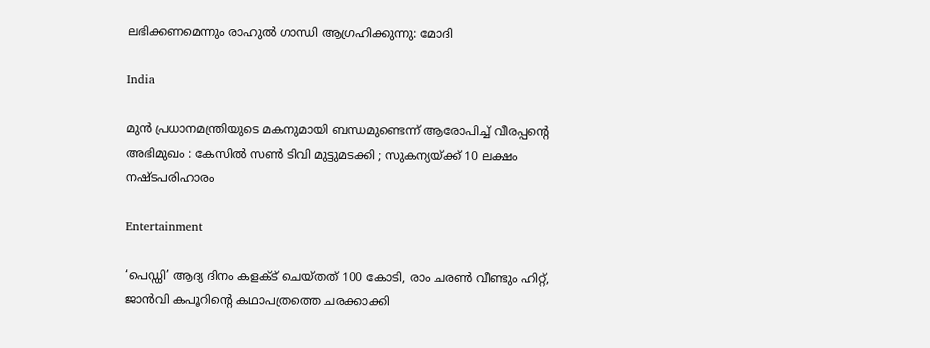ലഭിക്കണമെന്നും രാഹുല്‍ ഗാന്ധി ആഗ്രഹിക്കുന്നു: മോദി

India

മുൻ പ്രധാനമന്ത്രിയുടെ മകനുമായി ബന്ധമുണ്ടെന്ന് ആരോപിച്ച് വീരപ്പന്റെ അഭിമുഖം : കേസിൽ സൺ ടിവി മുട്ടുമടക്കി ; സുകന്യയ്‌ക്ക് 10 ലക്ഷം നഷ്ടപരിഹാരം

Entertainment

‘പെഡ്ഡി’ ആദ്യ ദിനം കളക്ട് ചെയ്തത് 100 കോടി, രാം ചരണ്‍ വീണ്ടും ഹിറ്റ്, ജാന്‍വി കപൂറിന്റെ കഥാപത്രത്തെ ചരക്കാക്കി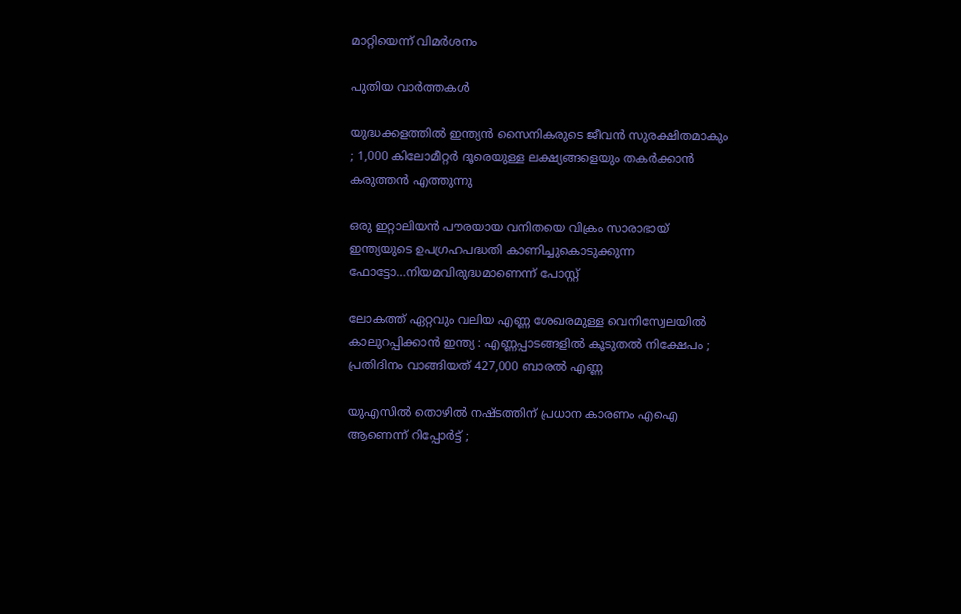മാറ്റിയെന്ന് വിമര്‍ശനം

പുതിയ വാര്‍ത്തകള്‍

യുദ്ധക്കളത്തിൽ ഇന്ത്യൻ സൈനികരുടെ ജീവൻ സുരക്ഷിതമാകും ; 1,000 കിലോമീറ്റർ ദൂരെയുള്ള ലക്ഷ്യങ്ങളെയും തകർക്കാൻ കരുത്തൻ എത്തുന്നു

ഒരു ഇറ്റാലിയന്‍ പൗരയായ വനിതയെ വിക്രം സാരാഭായ് ഇന്ത്യയുടെ ഉപഗ്രഹപദ്ധതി കാണിച്ചുകൊടുക്കുന്ന ഫോട്ടോ…നിയമവിരുദ്ധമാണെന്ന് പോസ്റ്റ്

ലോകത്ത് ഏറ്റവും വലിയ എണ്ണ ശേഖരമുള്ള വെനിസ്വേലയിൽ കാലുറപ്പിക്കാൻ ഇന്ത്യ : എണ്ണപ്പാടങ്ങളിൽ കൂടുതൽ നിക്ഷേപം ; പ്രതിദിനം വാങ്ങിയത് 427,000 ബാരൽ എണ്ണ

യുഎസിൽ തൊഴിൽ നഷ്ടത്തിന് പ്രധാന കാരണം എഐ ആണെന്ന് റിപ്പോർട്ട് ;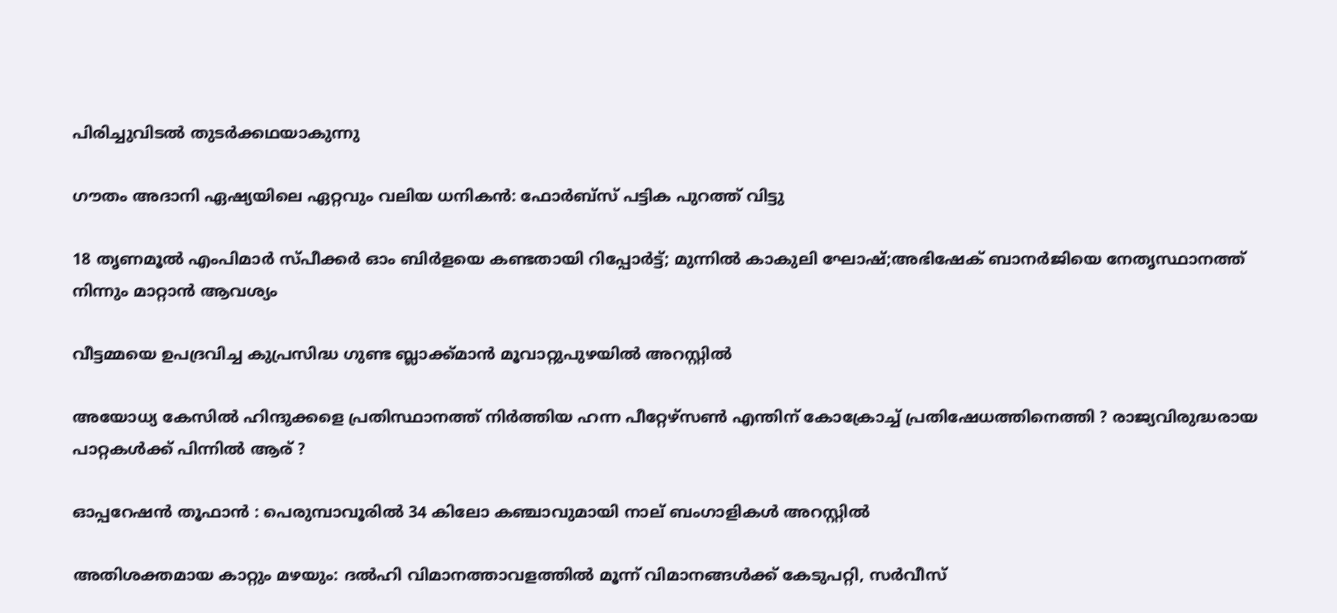പിരിച്ചുവിടൽ തുടർക്കഥയാകുന്നു

ഗൗതം അദാനി ഏഷ്യയിലെ ഏറ്റവും വലിയ ധനികൻ: ഫോർബ്സ് പട്ടിക പുറത്ത് വിട്ടു

18 തൃണമൂല്‍ എംപിമാര്‍ സ്പീക്കര്‍ ഓം ബിര്‍ളയെ കണ്ടതായി റിപ്പോര്‍ട്ട്; മുന്നില്‍ കാകുലി ഘോഷ്;അഭിഷേക് ബാനര്‍ജിയെ നേതൃസ്ഥാനത്ത് നിന്നും മാറ്റാന്‍ ആവശ്യം

വീട്ടമ്മയെ ഉപദ്രവിച്ച കുപ്രസിദ്ധ ഗുണ്ട ബ്ലാക്ക്മാൻ മൂവാറ്റുപുഴയിൽ അറസ്റ്റിൽ

അയോധ്യ കേസിൽ ഹിന്ദുക്കളെ പ്രതിസ്ഥാനത്ത് നിർത്തിയ ഹന്ന പീറ്റേഴ്സൺ എന്തിന് കോക്രോച്ച് പ്രതിഷേധത്തിനെത്തി ? രാജ്യവിരുദ്ധരായ പാറ്റകൾക്ക് പിന്നിൽ ആര് ?

ഓപ്പറേഷൻ തൂഫാൻ : പെരുമ്പാവൂരിൽ 34 കിലോ കഞ്ചാവുമായി നാല് ബംഗാളികൾ അറസ്റ്റിൽ

അതിശക്തമായ കാറ്റും മഴയും: ദല്‍ഹി വിമാനത്താവളത്തില്‍ മൂന്ന് വിമാനങ്ങള്‍ക്ക് കേടുപറ്റി, സര്‍വീസ്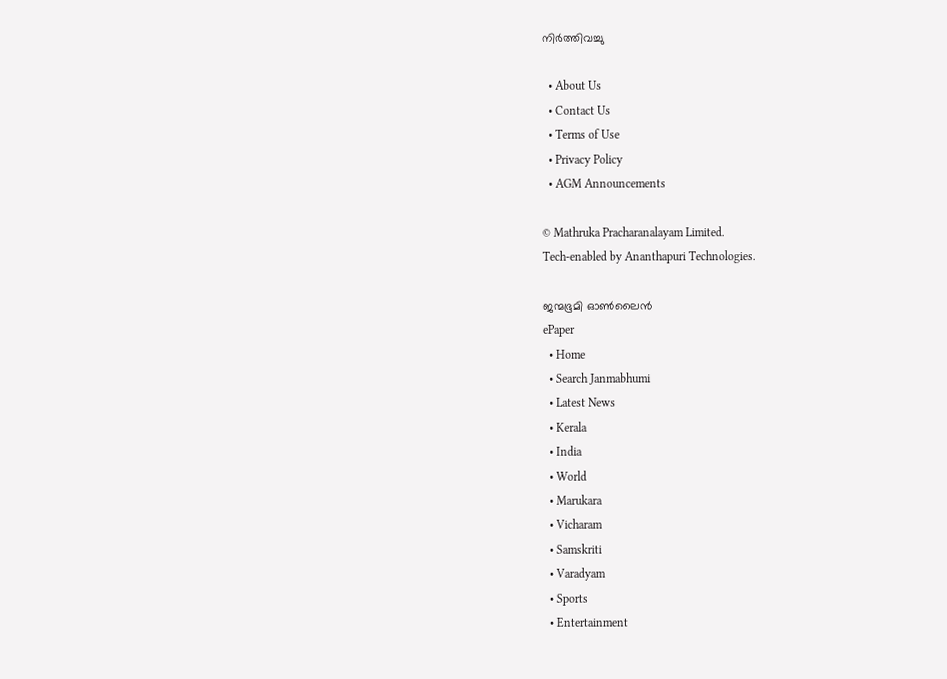നിര്‍ത്തിവച്ചു

  • About Us
  • Contact Us
  • Terms of Use
  • Privacy Policy
  • AGM Announcements

© Mathruka Pracharanalayam Limited.
Tech-enabled by Ananthapuri Technologies.

ജന്മഭൂമി ഓണ്‍ലൈന്‍
ePaper
  • Home
  • Search Janmabhumi
  • Latest News
  • Kerala
  • India
  • World
  • Marukara
  • Vicharam
  • Samskriti
  • Varadyam
  • Sports
  • Entertainment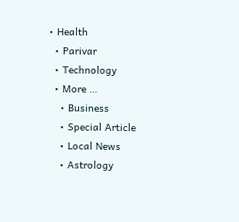• Health
  • Parivar
  • Technology
  • More …
    • Business
    • Special Article
    • Local News
    • Astrology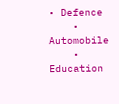• Defence
    • Automobile
    • Education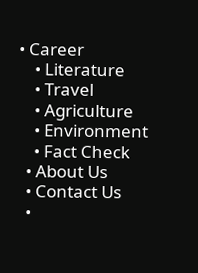• Career
    • Literature
    • Travel
    • Agriculture
    • Environment
    • Fact Check
  • About Us
  • Contact Us
  •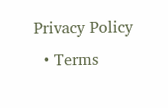Privacy Policy
  • Terms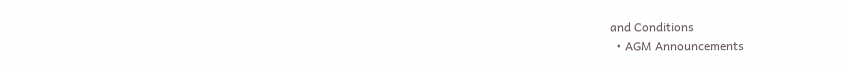and Conditions
  • AGM Announcements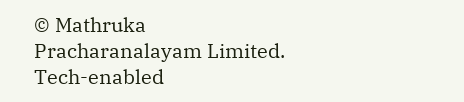© Mathruka Pracharanalayam Limited.
Tech-enabled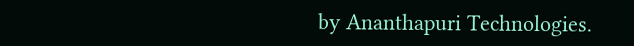by Ananthapuri Technologies.